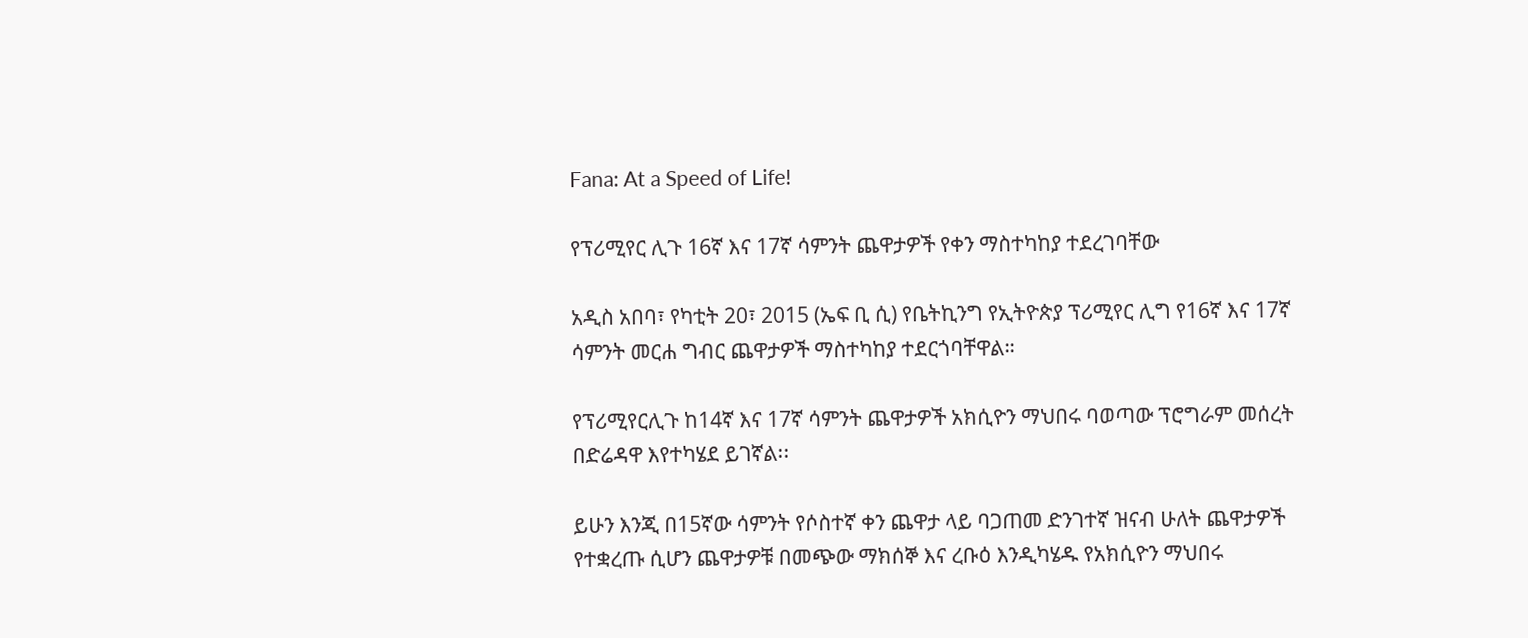Fana: At a Speed of Life!

የፕሪሚየር ሊጉ 16ኛ እና 17ኛ ሳምንት ጨዋታዎች የቀን ማስተካከያ ተደረገባቸው

አዲስ አበባ፣ የካቲት 20፣ 2015 (ኤፍ ቢ ሲ) የቤትኪንግ የኢትዮጵያ ፕሪሚየር ሊግ የ16ኛ እና 17ኛ ሳምንት መርሐ ግብር ጨዋታዎች ማስተካከያ ተደርጎባቸዋል።

የፕሪሚየርሊጉ ከ14ኛ እና 17ኛ ሳምንት ጨዋታዎች አክሲዮን ማህበሩ ባወጣው ፕሮግራም መሰረት በድሬዳዋ እየተካሄደ ይገኛል፡፡

ይሁን እንጂ በ15ኛው ሳምንት የሶስተኛ ቀን ጨዋታ ላይ ባጋጠመ ድንገተኛ ዝናብ ሁለት ጨዋታዎች የተቋረጡ ሲሆን ጨዋታዎቹ በመጭው ማክሰኞ እና ረቡዕ እንዲካሄዱ የአክሲዮን ማህበሩ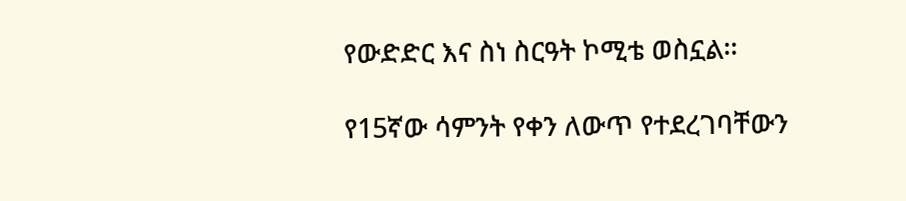የውድድር እና ስነ ስርዓት ኮሚቴ ወስኗል፡፡

የ15ኛው ሳምንት የቀን ለውጥ የተደረገባቸውን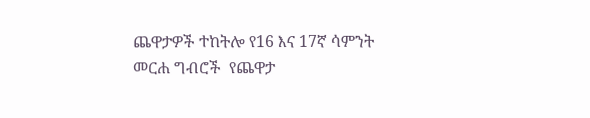ጨዋታዎች ተከትሎ የ16 እና 17ኛ ሳምንት መርሐ ግብሮች  የጨዋታ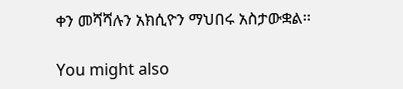ቀን መሻሻሉን አክሲዮን ማህበሩ አስታውቋል፡፡

You might also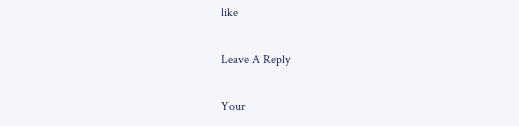like

Leave A Reply

Your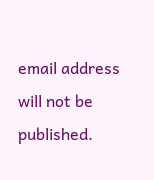email address will not be published.